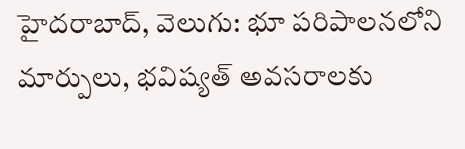హైదరాబాద్, వెలుగు: భూ పరిపాలనలోని మార్పులు, భవిష్యత్ అవసరాలకు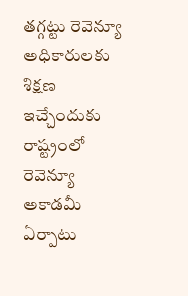తగ్గట్టు రెవెన్యూ అధికారులకు శిక్షణ ఇచ్చేందుకు రాష్ట్రంలో రెవెన్యూ అకాడమీ ఏర్పాటు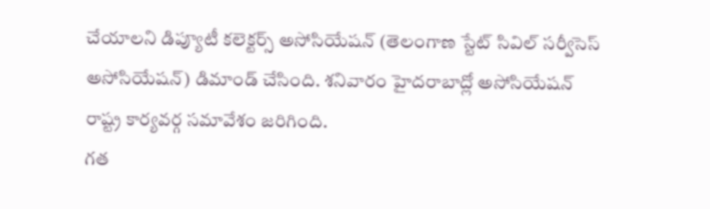చేయాలని డిప్యూటీ కలెక్టర్స్ అసోసియేషన్ (తెలంగాణ స్టేట్ సివిల్ సర్వీసెస్ అసోసియేషన్) డిమాండ్ చేసింది. శనివారం హైదరాబాద్లో అసోసియేషన్ రాష్ట్ర కార్యవర్గ సమావేశం జరిగింది.
గత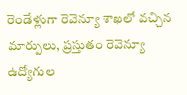రెండేళ్లుగా రెవెన్యూ శాఖలో వచ్చిన మార్పులు, ప్రస్తుతం రెవెన్యూ ఉద్యోగుల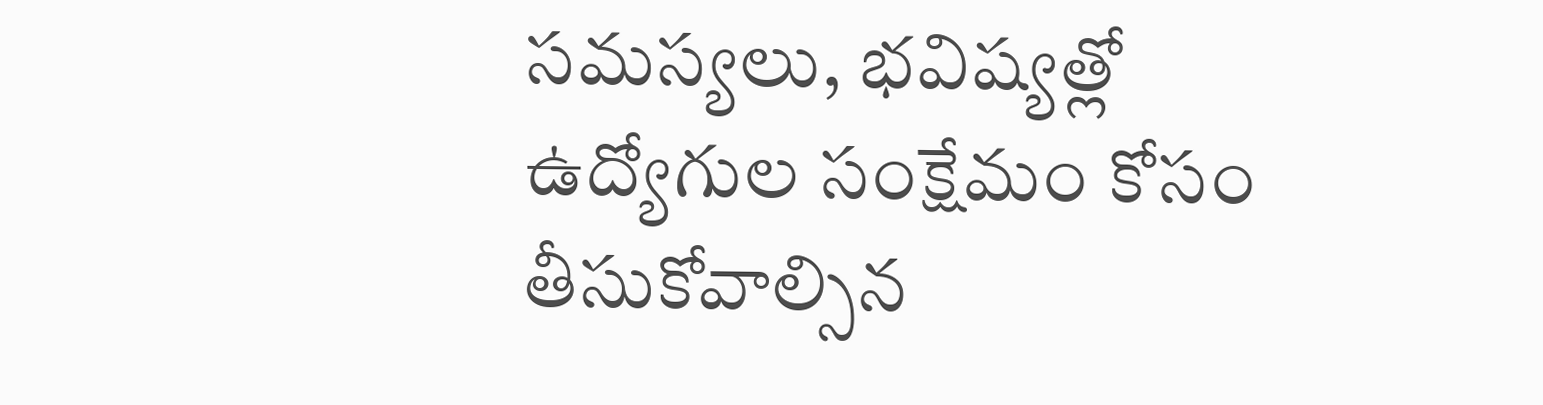సమస్యలు, భవిష్యత్లో ఉద్యోగుల సంక్షేమం కోసం తీసుకోవాల్సిన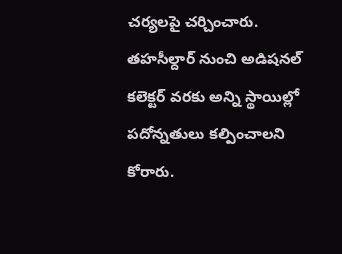చర్యలపై చర్చించారు. తహసీల్దార్ నుంచి అడిషనల్ కలెక్టర్ వరకు అన్ని స్థాయిల్లో పదోన్నతులు కల్పించాలని కోరారు.